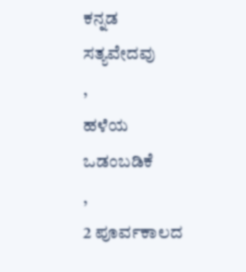ಕನ್ನಡ ಸತ್ಯವೇದವು
,
ಹಳೆಯ ಒಡಂಬಡಿಕೆ
,
2 ಪೂರ್ವಕಾಲದ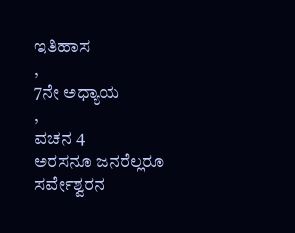ಇತಿಹಾಸ
,
7ನೇ ಅಧ್ಯಾಯ
,
ವಚನ 4
ಅರಸನೂ ಜನರೆಲ್ಲರೂ ಸರ್ವೇಶ್ವರನ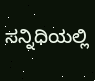ಸನ್ನಿಧಿಯಲ್ಲಿ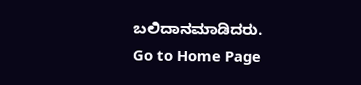ಬಲಿದಾನಮಾಡಿದರು.
Go to Home Page